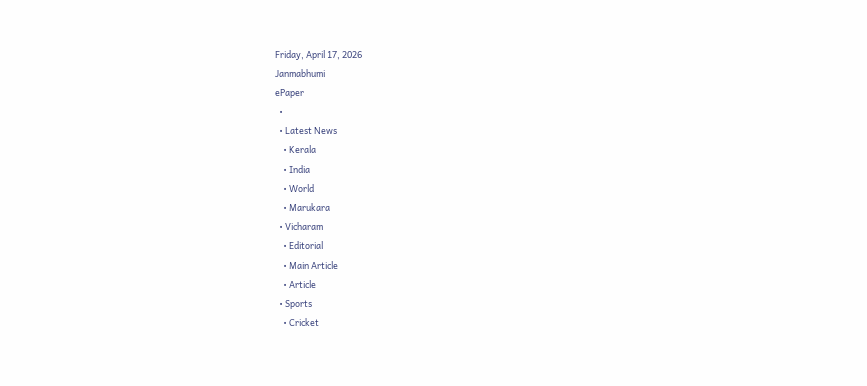Friday, April 17, 2026
Janmabhumi
ePaper
  •
  • Latest News
    • Kerala
    • India
    • World
    • Marukara
  • Vicharam
    • Editorial
    • Main Article
    • Article
  • Sports
    • Cricket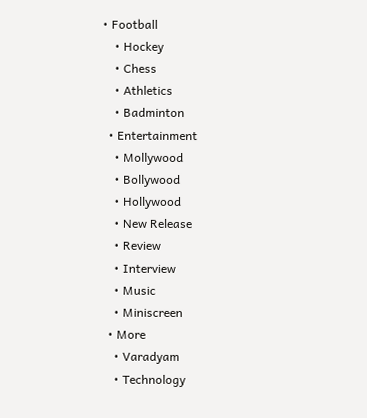• Football
    • Hockey
    • Chess
    • Athletics
    • Badminton
  • Entertainment
    • Mollywood
    • Bollywood
    • Hollywood
    • New Release
    • Review
    • Interview
    • Music
    • Miniscreen
  • More
    • Varadyam
    • Technology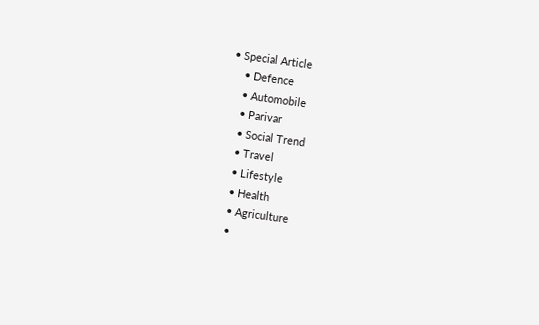• Special Article
    • Defence
    • Automobile
    • Parivar
    • Social Trend
    • Travel
    • Lifestyle
    • Health
    • Agriculture
    •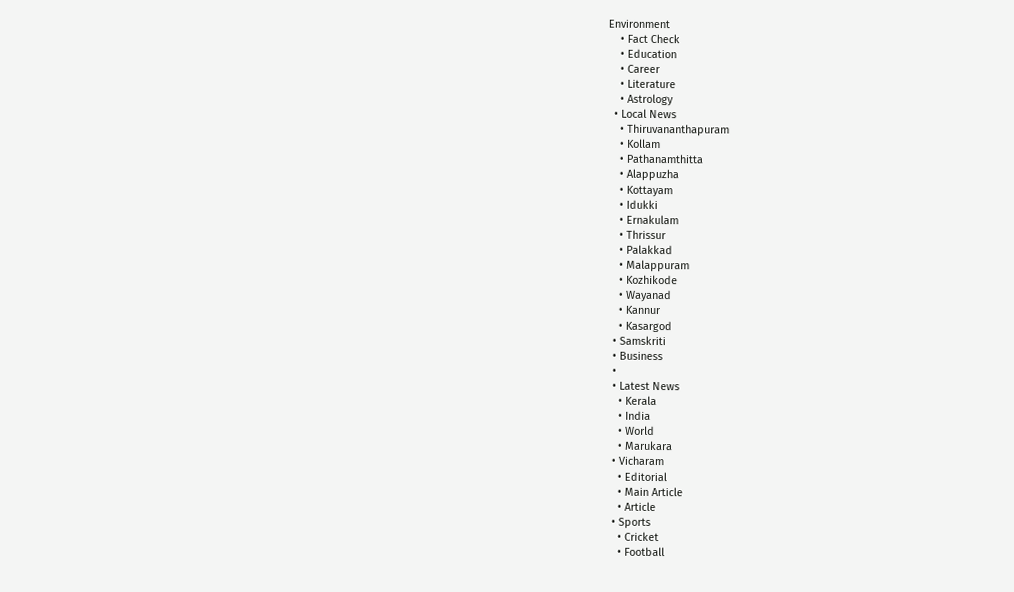Environment
    • Fact Check
    • Education
    • Career
    • Literature
    • Astrology
  • Local News
    • Thiruvananthapuram
    • Kollam
    • Pathanamthitta
    • Alappuzha
    • Kottayam
    • Idukki
    • Ernakulam
    • Thrissur
    • Palakkad
    • Malappuram
    • Kozhikode
    • Wayanad
    • Kannur
    • Kasargod
  • Samskriti
  • Business
  •
  • Latest News
    • Kerala
    • India
    • World
    • Marukara
  • Vicharam
    • Editorial
    • Main Article
    • Article
  • Sports
    • Cricket
    • Football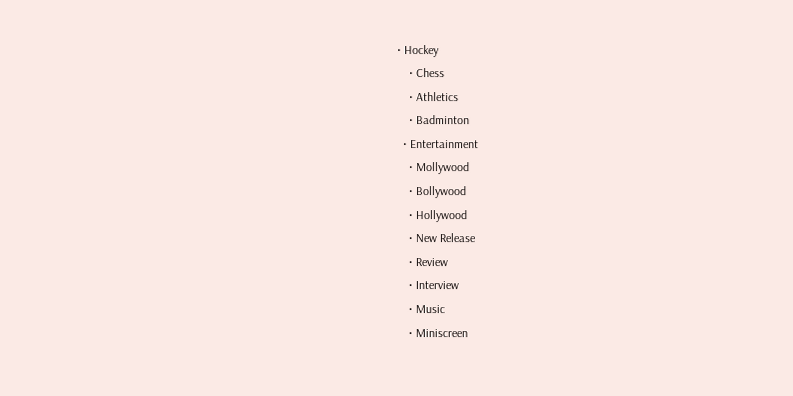• Hockey
    • Chess
    • Athletics
    • Badminton
  • Entertainment
    • Mollywood
    • Bollywood
    • Hollywood
    • New Release
    • Review
    • Interview
    • Music
    • Miniscreen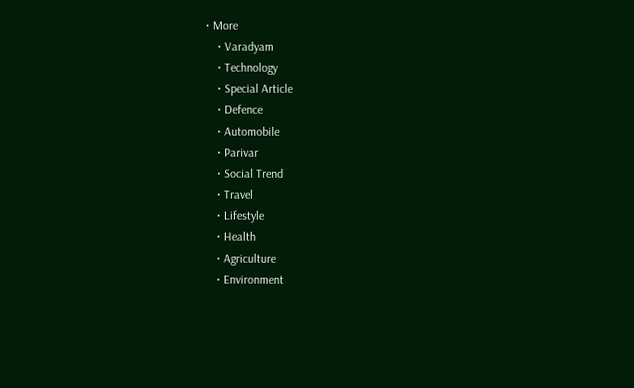• More
    • Varadyam
    • Technology
    • Special Article
    • Defence
    • Automobile
    • Parivar
    • Social Trend
    • Travel
    • Lifestyle
    • Health
    • Agriculture
    • Environment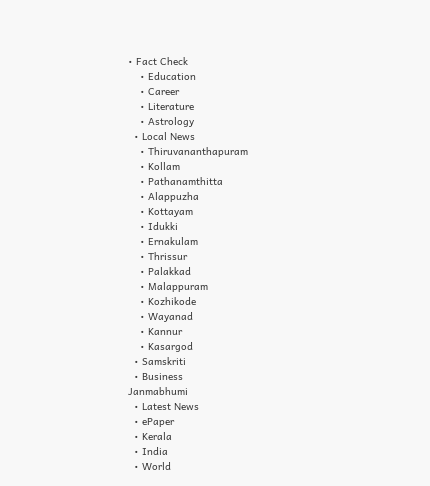• Fact Check
    • Education
    • Career
    • Literature
    • Astrology
  • Local News
    • Thiruvananthapuram
    • Kollam
    • Pathanamthitta
    • Alappuzha
    • Kottayam
    • Idukki
    • Ernakulam
    • Thrissur
    • Palakkad
    • Malappuram
    • Kozhikode
    • Wayanad
    • Kannur
    • Kasargod
  • Samskriti
  • Business
Janmabhumi
  • Latest News
  • ePaper
  • Kerala
  • India
  • World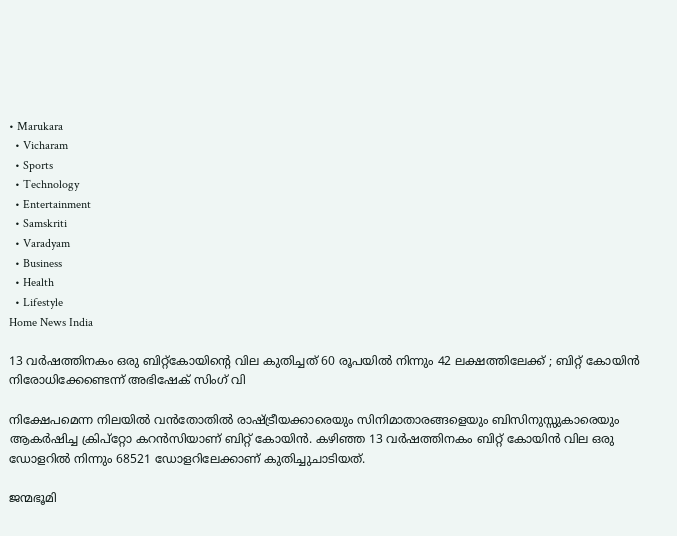• Marukara
  • Vicharam
  • Sports
  • Technology
  • Entertainment
  • Samskriti
  • Varadyam
  • Business
  • Health
  • Lifestyle
Home News India

13 വ‍ര്‍ഷത്തിനകം ഒരു ബിറ്റ്കോയിന്റെ വില കുതിച്ചത് 60 രൂപയില്‍ നിന്നും 42 ലക്ഷത്തിലേക്ക് ; ബിറ്റ് കോയിന്‍ നിരോധിക്കേണ്ടെന്ന് അഭിഷേക് സിംഗ് വി

നിക്ഷേപമെന്ന നിലയില്‍ വന്‍തോതില്‍ രാഷ്‌ട്രീയക്കാരെയും സിനിമാതാരങ്ങളെയും ബിസിനുസ്സുകാരെയും ആകര്‍ഷിച്ച ക്രിപ്റ്റോ കറന്‍സിയാണ് ബിറ്റ് കോയിന്‍. കഴിഞ്ഞ 13 വര്‍ഷത്തിനകം ബിറ്റ് കോയിന്‍ വില ഒരു ഡോളറില്‍ നിന്നും 68521 ഡോളറിലേക്കാണ് കുതിച്ചുചാടിയത്.

ജന്മഭൂമി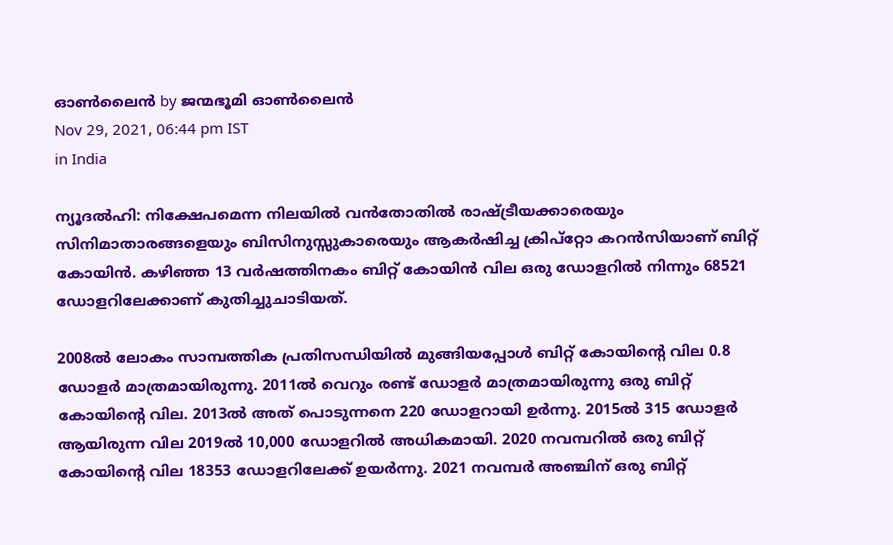ഓണ്‍ലൈന്‍ by ജന്മഭൂമി ഓണ്‍ലൈന്‍
Nov 29, 2021, 06:44 pm IST
in India

ന്യൂദല്‍ഹി: നിക്ഷേപമെന്ന നിലയില്‍ വന്‍തോതില്‍ രാഷ്‌ട്രീയക്കാരെയും സിനിമാതാരങ്ങളെയും ബിസിനുസ്സുകാരെയും ആകര്‍ഷിച്ച ക്രിപ്റ്റോ കറന്‍സിയാണ് ബിറ്റ് കോയിന്‍. കഴിഞ്ഞ 13 വര്‍ഷത്തിനകം ബിറ്റ് കോയിന്‍ വില ഒരു ഡോളറില്‍ നിന്നും 68521 ഡോളറിലേക്കാണ് കുതിച്ചുചാടിയത്.

2008ല്‍ ലോകം സാമ്പത്തിക പ്രതിസന്ധിയില്‍ മുങ്ങിയപ്പോള്‍ ബിറ്റ് കോയിന്റെ വില 0.8 ഡോളര്‍ മാത്രമായിരുന്നു. 2011ല്‍ വെറും രണ്ട് ഡോളര്‍ മാത്രമായിരുന്നു ഒരു ബിറ്റ് കോയിന്റെ വില. 2013ല്‍ അത് പൊടുന്നനെ 220 ഡോളറായി ഉര്‍ന്നു. 2015ല്‍ 315 ഡോളര്‍ ആയിരുന്ന വില 2019ല്‍ 10,000 ഡോളറില്‍ അധികമായി. 2020 നവമ്പറില്‍ ഒരു ബിറ്റ് കോയിന്റെ വില 18353 ഡോളറിലേക്ക് ഉയര്‍ന്നു. 2021 നവമ്പര്‍ അഞ്ചിന് ഒരു ബിറ്റ്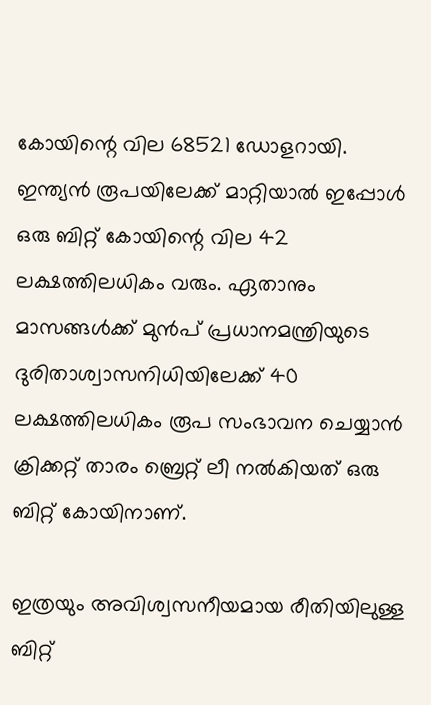കോയിന്റെ വില 68521 ഡോളറായി. ഇന്ത്യന്‍ രൂപയിലേക്ക് മാറ്റിയാല്‍ ഇപ്പോള്‍ ഒരു ബിറ്റ് കോയിന്റെ വില 42 ലക്ഷത്തിലധികം വരും. ഏതാനും മാസങ്ങള്‍ക്ക് മുന്‍പ് പ്രധാനമന്ത്രിയുടെ ദുരിതാശ്വാസനിധിയിലേക്ക് 40 ലക്ഷത്തിലധികം രൂപ സംഭാവന ചെയ്യാന്‍ ക്രിക്കറ്റ് താരം ബ്രെറ്റ് ലീ നല്‍കിയത് ഒരു ബിറ്റ് കോയിനാണ്.

ഇത്രയും അവിശ്വസനീയമായ രീതിയിലുള്ള ബിറ്റ്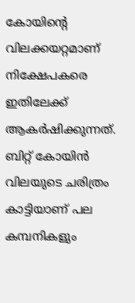കോയിന്റെ വിലക്കയറ്റമാണ് നിക്ഷേപകരെ ഇതിലേക്ക് ആകര്‍ഷിക്കുന്നത്. ബിറ്റ് കോയിന്‍ വിലയുടെ ചരിത്രം കാട്ടിയാണ് പല കമ്പനികളും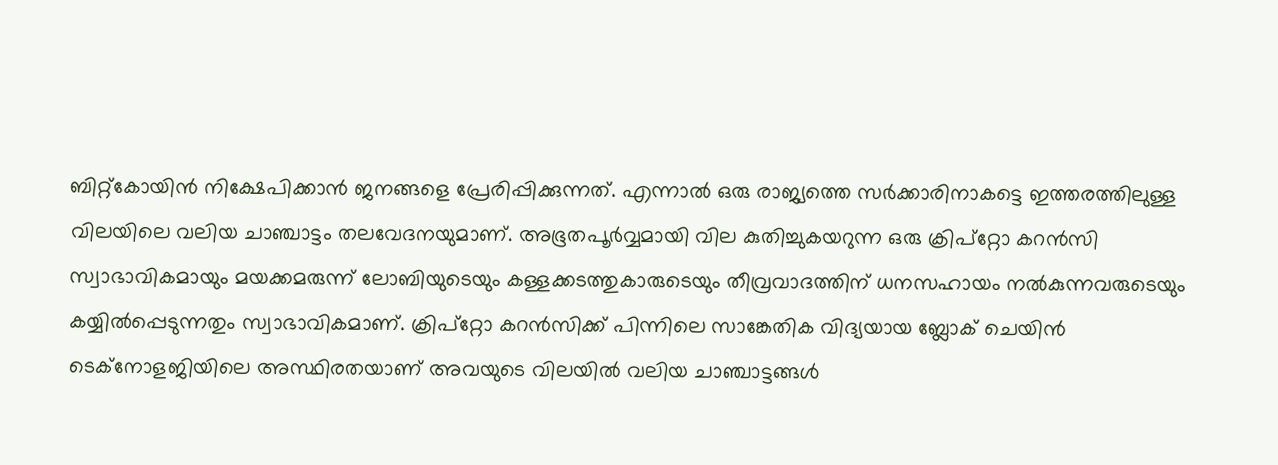ബിറ്റ്കോയിന്‍ നിക്ഷേപിക്കാന്‍ ജനങ്ങളെ പ്രേരിപ്പിക്കുന്നത്. എന്നാല്‍ ഒരു രാജ്യത്തെ സര്‍ക്കാരിനാകട്ടെ ഇത്തരത്തിലുള്ള വിലയിലെ വലിയ ചാഞ്ചാട്ടം തലവേദനയുമാണ്. അഭൂതപൂര്‍വ്വമായി വില കുതിച്ചുകയറുന്ന ഒരു ക്രിപ്റ്റോ കറന്‍സി സ്വാഭാവികമായും മയക്കമരുന്ന് ലോബിയുടെയും കള്ളക്കടത്തുകാരുടെയും തീവ്രവാദത്തിന് ധനസഹായം നല്‍കുന്നവരുടെയും കയ്യില്‍പ്പെടുന്നതും സ്വാഭാവികമാണ്. ക്രിപ്റ്റോ കറന്‍സിക്ക് പിന്നിലെ സാങ്കേതിക വിദ്യയായ ബ്ലോക് ചെയിന്‍ ടെക്നോളജിയിലെ അസ്ഥിരതയാണ് അവയുടെ വിലയില്‍ വലിയ ചാഞ്ചാട്ടങ്ങള്‍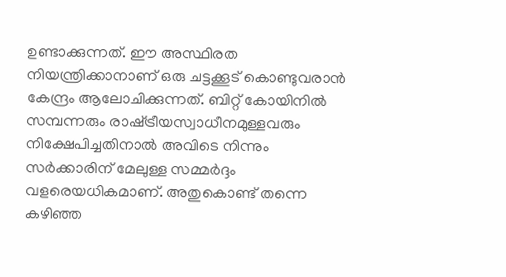ഉണ്ടാക്കുന്നത്. ഈ അസ്ഥിരത നിയന്ത്രിക്കാനാണ് ഒരു ചട്ടക്കൂട് കൊണ്ടുവരാന്‍ കേന്ദ്രം ആലോചിക്കുന്നത്. ബിറ്റ് കോയിനില്‍ സമ്പന്നരും രാഷ്‌ട്രീയസ്വാധീനമുള്ളവരും നിക്ഷേപിച്ചതിനാല്‍ അവിടെ നിന്നും സര്‍ക്കാരിന് മേലുള്ള സമ്മര്‍ദ്ദം വളരെയധികമാണ്. അതുകൊണ്ട് തന്നെ കഴിഞ്ഞ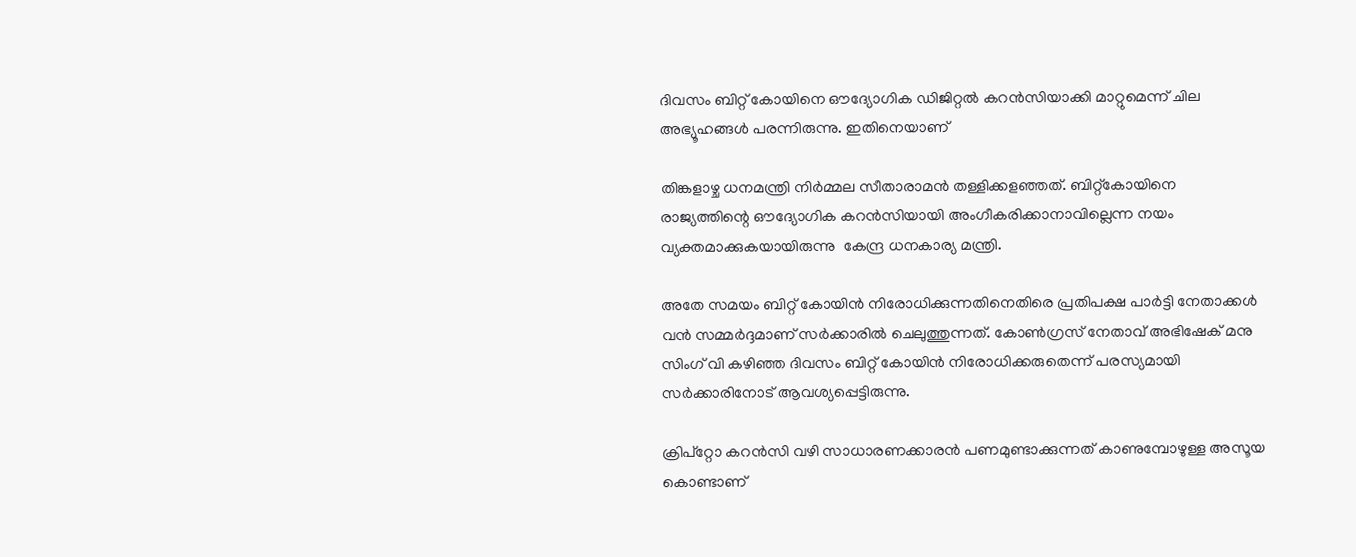ദിവസം ബിറ്റ് കോയിനെ ഔദ്യോഗിക ഡിജിറ്റല്‍ കറന്‍സിയാക്കി മാറ്റുമെന്ന് ചില അഭ്യൂഹങ്ങള്‍ പരന്നിരുന്നു. ഇതിനെയാണ്

തിങ്കളാഴ്ച ധനമന്ത്രി നിര്‍മ്മല സീതാരാമന്‍ തള്ളിക്കളഞ്ഞത്. ബിറ്റ്കോയിനെ രാജ്യത്തിന്റെ ഔദ്യോഗിക കറൻസിയായി അംഗീകരിക്കാനാവില്ലെന്ന നയം വ്യക്തമാക്കുകയായിരുന്നു  കേന്ദ്ര ധനകാര്യ മന്ത്രി.

അതേ സമയം ബിറ്റ് കോയിന്‍ നിരോധിക്കുന്നതിനെതിരെ പ്രതിപക്ഷ പാര്‍ട്ടി നേതാക്കള്‍ വന്‍ സമ്മര്‍ദ്ദമാണ് സര്‍ക്കാരില്‍ ചെലുത്തുന്നത്. കോണ്‍ഗ്രസ് നേതാവ് അഭിഷേക് മനു സിംഗ് വി കഴിഞ്ഞ ദിവസം ബിറ്റ് കോയിന്‍ നിരോധിക്കരുതെന്ന് പരസ്യമായി സര്‍ക്കാരിനോട് ആവശ്യപ്പെട്ടിരുന്നു.

ക്രിപ്‌റ്റോ കറന്‍സി വഴി സാധാരണക്കാരന്‍ പണമുണ്ടാക്കുന്നത് കാണുമ്പോഴുള്ള അസൂയ കൊണ്ടാണ്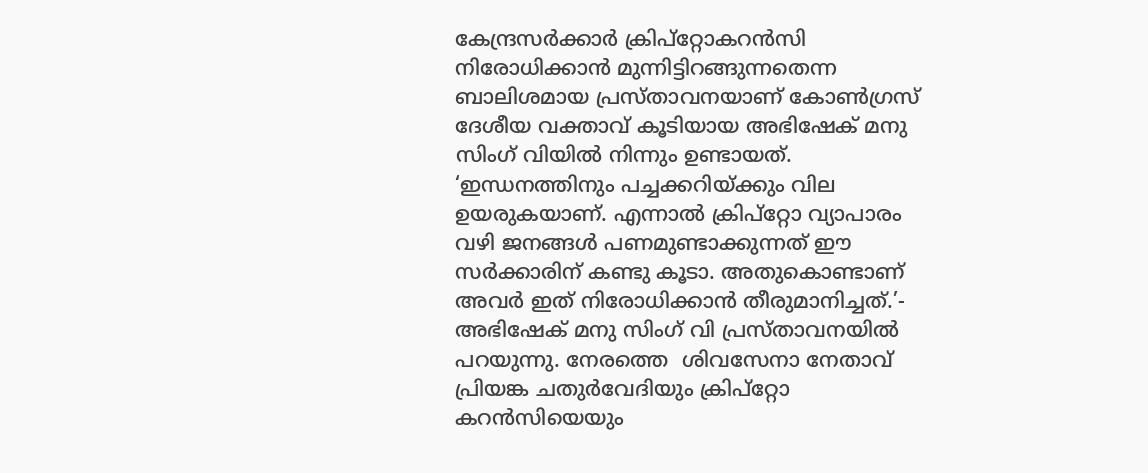കേന്ദ്രസര്‍ക്കാര്‍ ക്രിപ്‌റ്റോകറന്‍സി നിരോധിക്കാന്‍ മുന്നിട്ടിറങ്ങുന്നതെന്ന ബാലിശമായ പ്രസ്താവനയാണ് കോണ്‍ഗ്രസ് ദേശീയ വക്താവ് കൂടിയായ അഭിഷേക് മനു സിംഗ് വിയില്‍ നിന്നും ഉണ്ടായത്. ‘ഇന്ധനത്തിനും പച്ചക്കറിയ്‌ക്കും വില ഉയരുകയാണ്. എന്നാല്‍ ക്രിപ്‌റ്റോ വ്യാപാരം വഴി ജനങ്ങള്‍ പണമുണ്ടാക്കുന്നത് ഈ സര്‍ക്കാരിന് കണ്ടു കൂടാ. അതുകൊണ്ടാണ് അവര്‍ ഇത് നിരോധിക്കാന്‍ തീരുമാനിച്ചത്.’- അഭിഷേക് മനു സിംഗ് വി പ്രസ്താവനയില്‍ പറയുന്നു. നേരത്തെ  ശിവസേനാ നേതാവ് പ്രിയങ്ക ചതുര്‍വേദിയും ക്രിപ്റ്റോ കറന്‍സിയെയും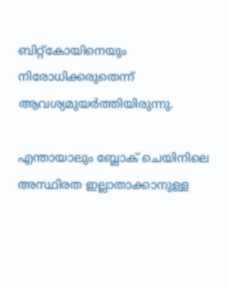ബിറ്റ്കോയിനെയും നിരോധിക്കരുതെന്ന് ആവശ്യമുയര്‍ത്തിയിരുന്നു.

എന്തായാലും ബ്ലോക് ചെയിനിലെ അസ്ഥിരത ഇല്ലാതാക്കാനുള്ള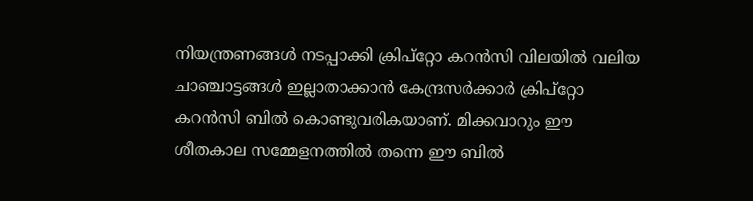നിയന്ത്രണങ്ങള്‍ നടപ്പാക്കി ക്രിപ്റ്റോ കറന്‍സി വിലയില്‍ വലിയ ചാഞ്ചാട്ടങ്ങള്‍ ഇല്ലാതാക്കാന്‍ കേന്ദ്രസര്‍ക്കാര്‍ ക്രിപ്റ്റോ കറന്‍സി ബില്‍ കൊണ്ടുവരികയാണ്. മിക്കവാറും ഈ ശീതകാല സമ്മേളനത്തില്‍ തന്നെ ഈ ബില്‍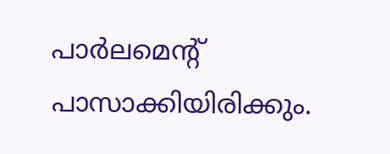പാര്‍ലമെന്‍റ് പാസാക്കിയിരിക്കും.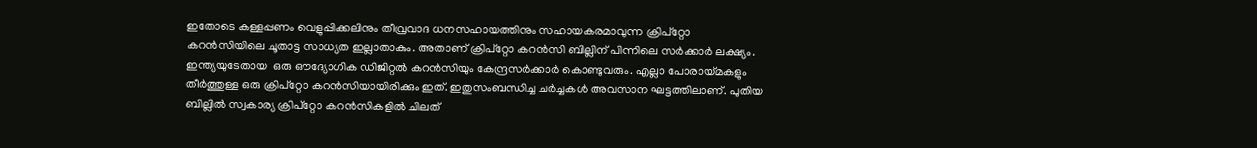ഇതോടെ കള്ളപ്പണം വെളുപ്പിക്കലിനും തീവ്രവാദ ധനസഹായത്തിനും സഹായകരമാവുന്ന ക്രിപ്റ്റോ കറന്‍സിയിലെ ചൂതാട്ട സാധ്യത ഇല്ലാതാകും. അതാണ് ക്രിപ്റ്റോ കറന്‍സി ബില്ലിന് പിന്നിലെ സര്‍ക്കാര്‍ ലക്ഷ്യം. ഇന്ത്യയുടേതായ  ഒരു ഔദ്യോഗിക ഡിജിറ്റൽ കറൻസിയും കേന്ദ്രസര്‍ക്കാര്‍ കൊണ്ടുവരും. എല്ലാ പോരായ്‌മകളും തീര്‍ത്തുള്ള ഒരു ക്രിപ്റ്റോ കറന്‍സിയായിരിക്കും ഇത്. ഇതുസംബന്ധിച്ച ചർച്ചകൾ അവസാന ഘട്ടത്തിലാണ്. പുതിയ ബില്ലില്‍ സ്വകാര്യ ക്രിപ്റ്റോ കറൻസികളില്‍ ചിലത്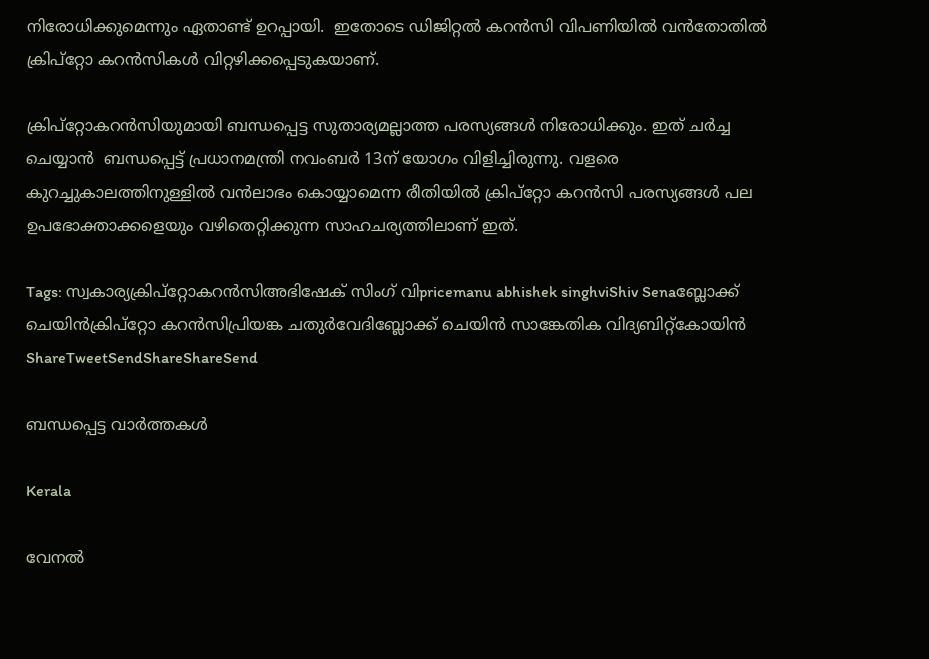നിരോധിക്കുമെന്നും ഏതാണ്ട് ഉറപ്പായി.  ഇതോടെ ഡിജിറ്റല്‍ കറന്‍സി വിപണിയില്‍ വന്‍തോതില്‍ ക്രിപ്റ്റോ കറന്‍സികള്‍ വിറ്റഴിക്കപ്പെടുകയാണ്.

ക്രിപ്റ്റോകറൻസിയുമായി ബന്ധപ്പെട്ട സുതാര്യമല്ലാത്ത പരസ്യങ്ങൾ നിരോധിക്കും. ഇത് ചര്‍ച്ച ചെയ്യാന്‍  ബന്ധപ്പെട്ട് പ്രധാനമന്ത്രി നവംബർ 13ന് യോഗം വിളിച്ചിരുന്നു. വളരെ കുറച്ചുകാലത്തിനുള്ളില്‍ വന്‍ലാഭം കൊയ്യാമെന്ന രീതിയില്‍ ക്രിപ്റ്റോ കറന്‍സി പരസ്യങ്ങള്‍ പല ഉപഭോക്താക്കളെയും വഴിതെറ്റിക്കുന്ന സാഹചര്യത്തിലാണ് ഇത്.

Tags: സ്വകാര്യക്രിപ്‌റ്റോകറന്‍സിഅഭിഷേക് സിംഗ് വിpricemanu abhishek singhviShiv Senaബ്ലോക്ക് ചെയിന്‍ക്രിപ്‌റ്റോ കറന്‍സിപ്രിയങ്ക ചതുര്‍വേദിബ്ലോക്ക് ചെയിന്‍ സാങ്കേതിക വിദ്യബിറ്റ്കോയിന്‍
ShareTweetSendShareShareSend

ബന്ധപ്പെട്ട വാര്‍ത്തകള്‍

Kerala

വേനല്‍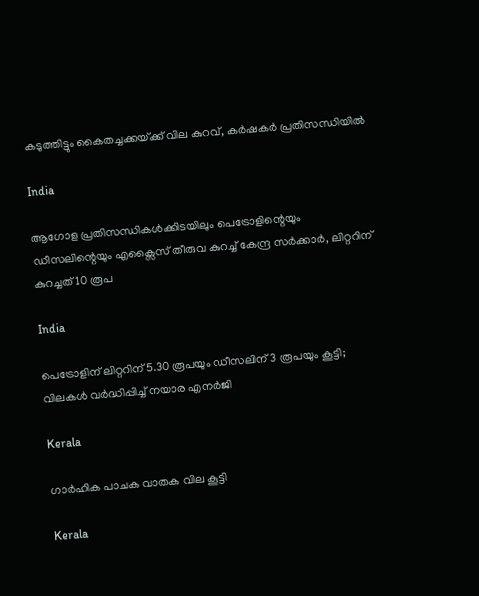കടുത്തിട്ടും കൈതച്ചക്കയ്‌ക്ക് വില കുറവ്, കര്‍ഷകര്‍ പ്രതിസന്ധിയില്‍

India

ആഗോള പ്രതിസന്ധികൾക്കിടയിലും പെട്രോളിന്റെയും ഡീസലിന്റെയും എക്സൈസ് തീരുവ കുറച്ച് കേന്ദ്ര സർക്കാർ, ലിറ്ററിന് കുറച്ചത് 10 രൂപ

India

പെട്രോളിന് ലിറ്ററിന് 5.30 രൂപയും ഡീസലിന് 3 രൂപയും കൂട്ടി; വിലകൾ വർദ്ധിപ്പിച്ച് നയാര എനർജി

Kerala

ഗാര്‍ഹിക പാചക വാതക വില കൂട്ടി

Kerala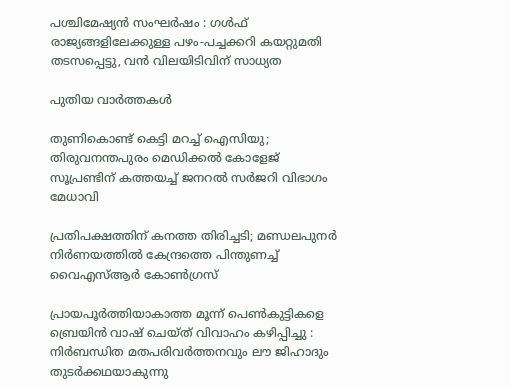പശ്ചിമേഷ്യന്‍ സംഘര്‍ഷം : ഗള്‍ഫ് രാജ്യങ്ങളിലേക്കുള്ള പഴം-പച്ചക്കറി കയറ്റുമതി തടസപ്പെട്ടു, വന്‍ വിലയിടിവിന് സാധ്യത

പുതിയ വാര്‍ത്തകള്‍

തുണികൊണ്ട് കെട്ടി മറച്ച് ഐസിയു; തിരുവനന്തപുരം മെഡിക്കൽ കോളേജ് സൂപ്രണ്ടിന് കത്തയച്ച് ജനറൽ സർജറി വിഭാഗം മേധാവി

പ്രതിപക്ഷത്തിന് കനത്ത തിരിച്ചടി; മണ്ഡലപുനർ നിർണയത്തിൽ കേന്ദ്രത്തെ പിന്തുണച്ച് വൈഎസ്ആർ കോൺഗ്രസ്

പ്രായപൂർത്തിയാകാത്ത മൂന്ന് പെൺകുട്ടികളെ ബ്രെയിൻ വാഷ് ചെയ്ത് വിവാഹം കഴിപ്പിച്ചു : നിർബന്ധിത മതപരിവർത്തനവും ലൗ ജിഹാദും തുടർക്കഥയാകുന്നു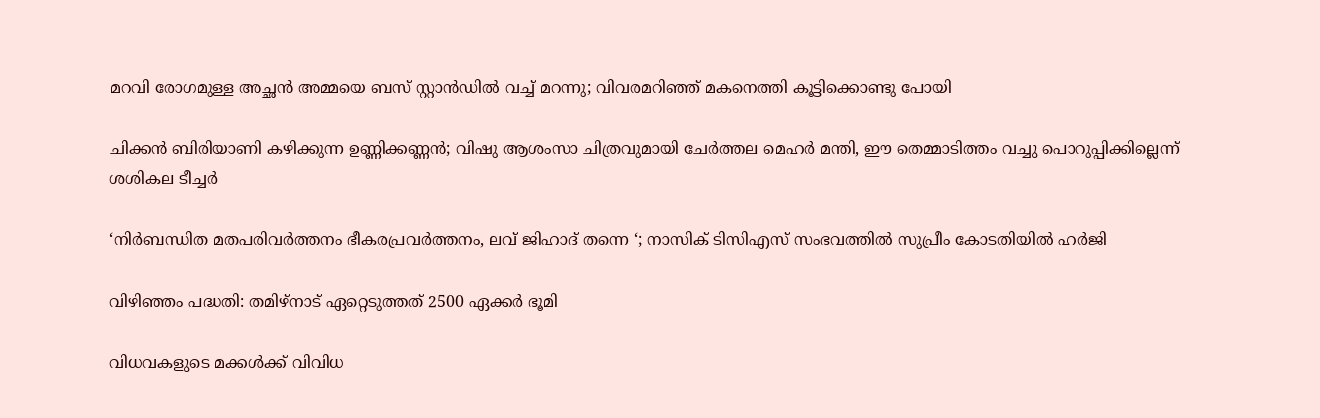മറവി രോഗമുള്ള അച്ഛൻ അമ്മയെ ബസ് സ്റ്റാൻഡിൽ വച്ച് മറന്നു; വിവരമറിഞ്ഞ് മകനെത്തി കൂട്ടിക്കൊണ്ടു പോയി

ചിക്കൻ ബിരിയാണി കഴിക്കുന്ന ഉണ്ണിക്കണ്ണൻ; വിഷു ആശംസാ ചിത്രവുമായി ചേർത്തല മെഹർ മന്തി, ഈ തെമ്മാടിത്തം വച്ചു പൊറുപ്പിക്കില്ലെന്ന് ശശികല ടീച്ചർ

‘നിർബന്ധിത മതപരിവർത്തനം ഭീകരപ്രവർത്തനം, ലവ് ജിഹാദ് തന്നെ ‘; നാസിക് ടിസിഎസ് സംഭവത്തിൽ സുപ്രീം കോടതിയിൽ ഹർജി

വിഴിഞ്ഞം പദ്ധതി: തമിഴ്‌നാട് ഏറ്റെടുത്തത് 2500 ഏക്കര്‍ ഭൂമി

വിധവകളുടെ മക്കൾക്ക് വിവിധ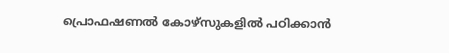പ്രൊഫഷണൽ കോഴ്‌സുകളിൽ പഠിക്കാൻ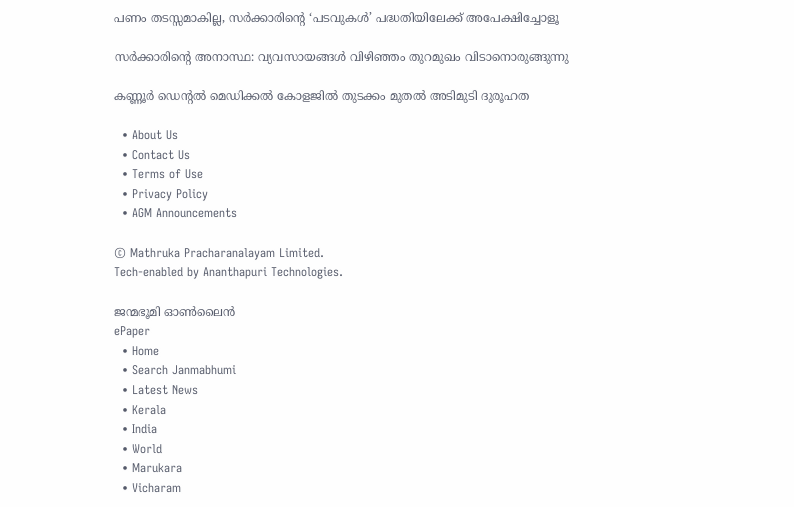പണം തടസ്സമാകില്ല, സർക്കാരിന്റെ ‘പടവുകൾ’ പദ്ധതിയിലേക്ക് അപേക്ഷിച്ചോളൂ

സര്‍ക്കാരിന്റെ അനാസ്ഥ: വ്യവസായങ്ങള്‍ വിഴിഞ്ഞം തുറമുഖം വിടാനൊരുങ്ങുന്നു

കണ്ണൂര്‍ ഡെന്റല്‍ മെഡിക്കല്‍ കോളജില്‍ തുടക്കം മുതല്‍ അടിമുടി ദുരൂഹത

  • About Us
  • Contact Us
  • Terms of Use
  • Privacy Policy
  • AGM Announcements

© Mathruka Pracharanalayam Limited.
Tech-enabled by Ananthapuri Technologies.

ജന്മഭൂമി ഓണ്‍ലൈന്‍
ePaper
  • Home
  • Search Janmabhumi
  • Latest News
  • Kerala
  • India
  • World
  • Marukara
  • Vicharam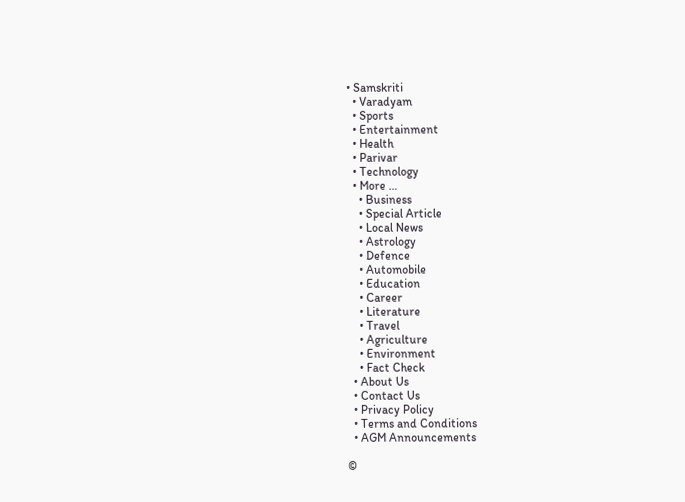• Samskriti
  • Varadyam
  • Sports
  • Entertainment
  • Health
  • Parivar
  • Technology
  • More …
    • Business
    • Special Article
    • Local News
    • Astrology
    • Defence
    • Automobile
    • Education
    • Career
    • Literature
    • Travel
    • Agriculture
    • Environment
    • Fact Check
  • About Us
  • Contact Us
  • Privacy Policy
  • Terms and Conditions
  • AGM Announcements

©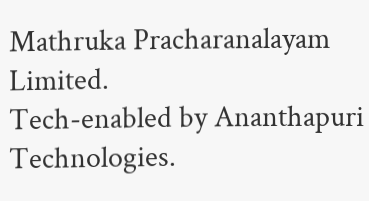Mathruka Pracharanalayam Limited.
Tech-enabled by Ananthapuri Technologies.